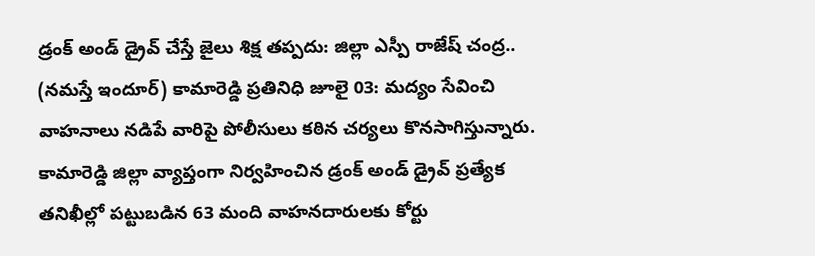డ్రంక్ అండ్ డ్రైవ్ చేస్తే జైలు శిక్ష తప్పదు: జిల్లా ఎస్పీ రాజేష్ చంద్ర..
(నమస్తే ఇందూర్) కామారెడ్డి ప్రతినిధి జూలై 03: మద్యం సేవించి వాహనాలు నడిపే వారిపై పోలీసులు కఠిన చర్యలు కొనసాగిస్తున్నారు. కామారెడ్డి జిల్లా వ్యాప్తంగా నిర్వహించిన డ్రంక్ అండ్ డ్రైవ్ ప్రత్యేక తనిఖీల్లో పట్టుబడిన 63 మంది వాహనదారులకు కోర్టు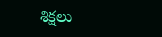శిక్షలు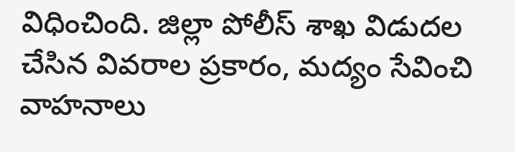విధించింది. జిల్లా పోలీస్ శాఖ విడుదల చేసిన వివరాల ప్రకారం, మద్యం సేవించి వాహనాలు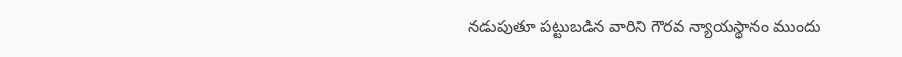నడుపుతూ పట్టుబడిన వారిని గౌరవ న్యాయస్థానం ముందు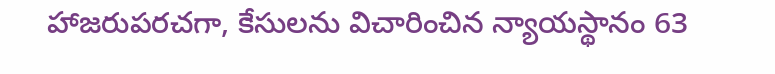హాజరుపరచగా, కేసులను విచారించిన న్యాయస్థానం 63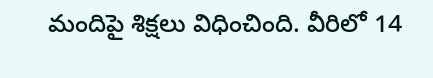మందిపై శిక్షలు విధించింది. వీరిలో 14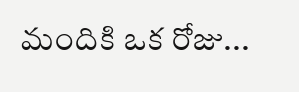మందికి ఒక రోజు...